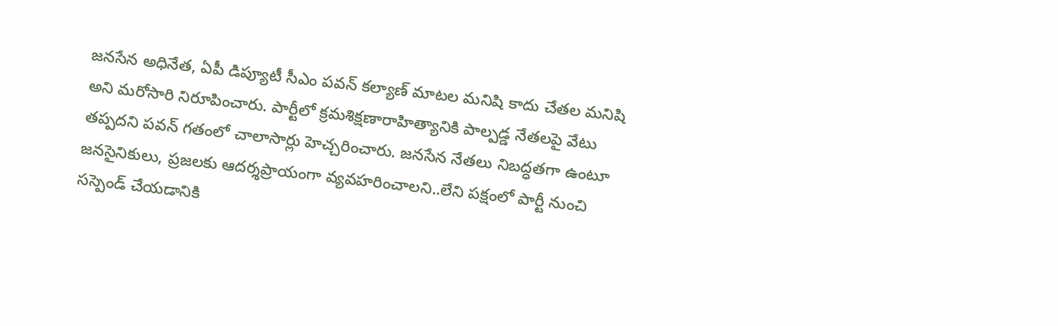జనసేన అధినేత, ఏపీ డిప్యూటీ సీఎం పవన్ కల్యాణ్ మాటల మనిషి కాదు చేతల మనిషి అని మరోసారి నిరూపించారు. పార్టీలో క్రమశిక్షణారాహిత్యానికి పాల్పడ్డ నేతలపై వేటు తప్పదని పవన్ గతంలో చాలాసార్లు హెచ్చరించారు. జనసేన నేతలు నిబద్ధతగా ఉంటూ జనసైనికులు, ప్రజలకు ఆదర్శప్రాయంగా వ్యవహరించాలని..లేని పక్షంలో పార్టీ నుంచి సస్పెండ్ చేయడానికి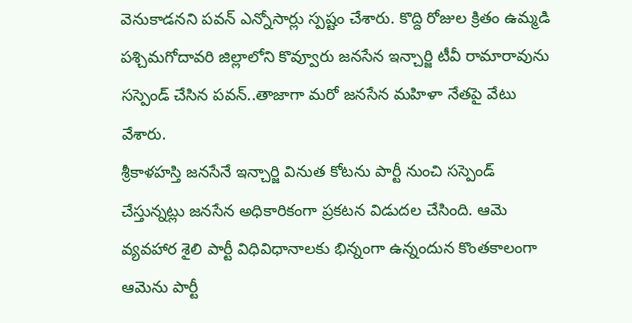వెనుకాడనని పవన్ ఎన్నోసార్లు స్పష్టం చేశారు. కొద్ది రోజుల క్రితం ఉమ్మడి పశ్చిమగోదావరి జిల్లాలోని కొవ్వూరు జనసేన ఇన్చార్జి టీవీ రామారావును సస్పెండ్ చేసిన పవన్..తాజాగా మరో జనసేన మహిళా నేతపై వేటు వేశారు.
శ్రీకాళహస్తి జనసేనే ఇన్చార్జి వినుత కోటను పార్టీ నుంచి సస్పెండ్ చేస్తున్నట్లు జనసేన అధికారికంగా ప్రకటన విడుదల చేసింది. ఆమె వ్యవహార శైలి పార్టీ విధివిధానాలకు భిన్నంగా ఉన్నందున కొంతకాలంగా ఆమెను పార్టీ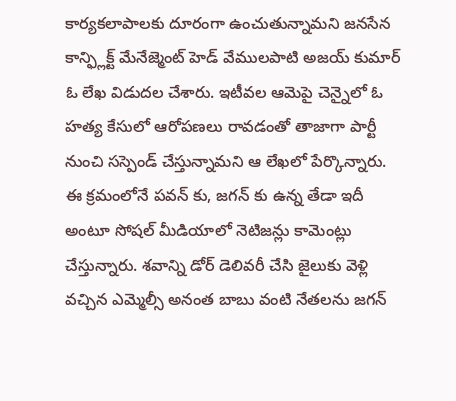కార్యకలాపాలకు దూరంగా ఉంచుతున్నామని జనసేన కాన్ఫ్లిక్ట్ మేనేజ్మెంట్ హెడ్ వేములపాటి అజయ్ కుమార్ ఓ లేఖ విడుదల చేశారు. ఇటీవల ఆమెపై చెన్నైలో ఓ హత్య కేసులో ఆరోపణలు రావడంతో తాజాగా పార్టీ నుంచి సస్పెండ్ చేస్తున్నామని ఆ లేఖలో పేర్కొన్నారు.
ఈ క్రమంలోనే పవన్ కు, జగన్ కు ఉన్న తేడా ఇదీ అంటూ సోషల్ మీడియాలో నెటిజన్లు కామెంట్లు చేస్తున్నారు. శవాన్ని డోర్ డెలివరీ చేసి జైలుకు వెళ్లి వచ్చిన ఎమ్మెల్సీ అనంత బాబు వంటి నేతలను జగన్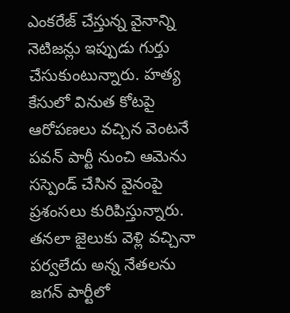ఎంకరేజ్ చేస్తున్న వైనాన్ని నెటిజన్లు ఇప్పుడు గుర్తు చేసుకుంటున్నారు. హత్య కేసులో వినుత కోటపై ఆరోపణలు వచ్చిన వెంటనే పవన్ పార్టీ నుంచి ఆమెను సస్పెండ్ చేసిన వైనంపై ప్రశంసలు కురిపిస్తున్నారు. తనలా జైలుకు వెళ్లి వచ్చినా పర్వలేదు అన్న నేతలను జగన్ పార్టీలో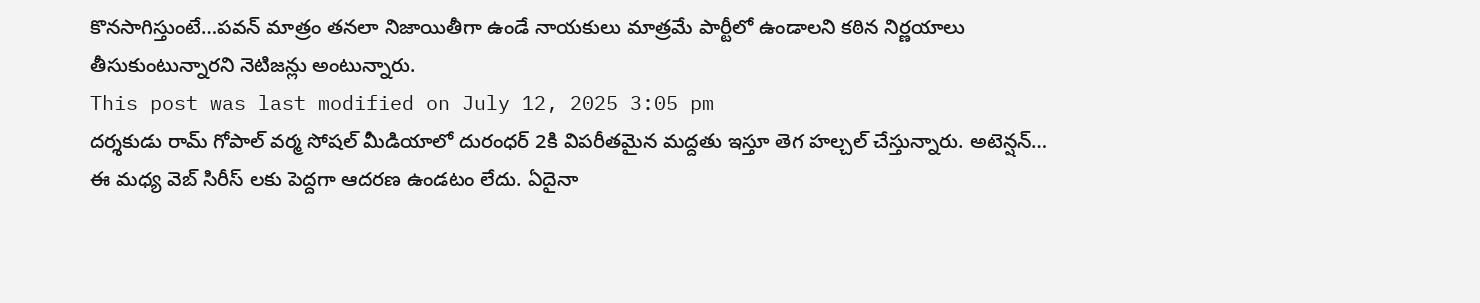కొనసాగిస్తుంటే…పవన్ మాత్రం తనలా నిజాయితీగా ఉండే నాయకులు మాత్రమే పార్టీలో ఉండాలని కఠిన నిర్ణయాలు తీసుకుంటున్నారని నెటిజన్లు అంటున్నారు.
This post was last modified on July 12, 2025 3:05 pm
దర్శకుడు రామ్ గోపాల్ వర్మ సోషల్ మీడియాలో దురంధర్ 2కి విపరీతమైన మద్దతు ఇస్తూ తెగ హల్చల్ చేస్తున్నారు. అటెన్షన్…
ఈ మధ్య వెబ్ సిరీస్ లకు పెద్దగా ఆదరణ ఉండటం లేదు. ఏదైనా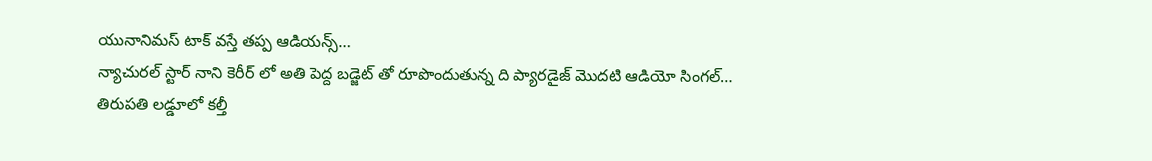యునానిమస్ టాక్ వస్తే తప్ప ఆడియన్స్…
న్యాచురల్ స్టార్ నాని కెరీర్ లో అతి పెద్ద బడ్జెట్ తో రూపొందుతున్న ది ప్యారడైజ్ మొదటి ఆడియో సింగల్…
తిరుపతి లడ్డూలో కల్తీ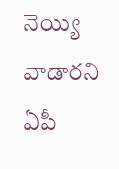నెయ్యి వాడారని ఏపీ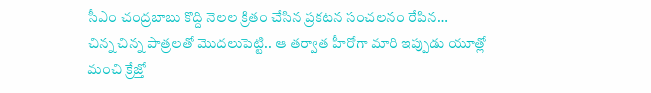సీఎం చంద్రబాబు కొద్ది నెలల క్రితం చేసిన ప్రకటన సంచలనం రేపిన…
చిన్న చిన్న పాత్రలతో మొదలుపెట్టి.. ఆ తర్వాత హీరోగా మారి ఇప్పుడు యూత్లో మంచి క్రేజ్తో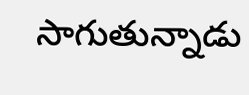సాగుతున్నాడు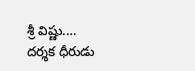శ్రీ విష్ణు.…
దర్శక ధీరుడు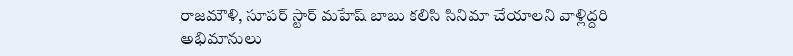రాజమౌళి, సూపర్ స్టార్ మహేష్ బాబు కలిసి సినిమా చేయాలని వాళ్లిద్దరి అభిమానులు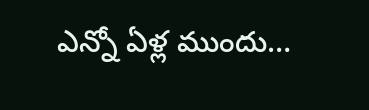ఎన్నో ఏళ్ల ముందు…